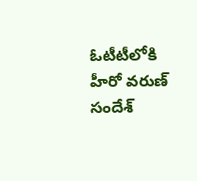ఓటీటీలోకి హీరో వరుణ్ సందేశ్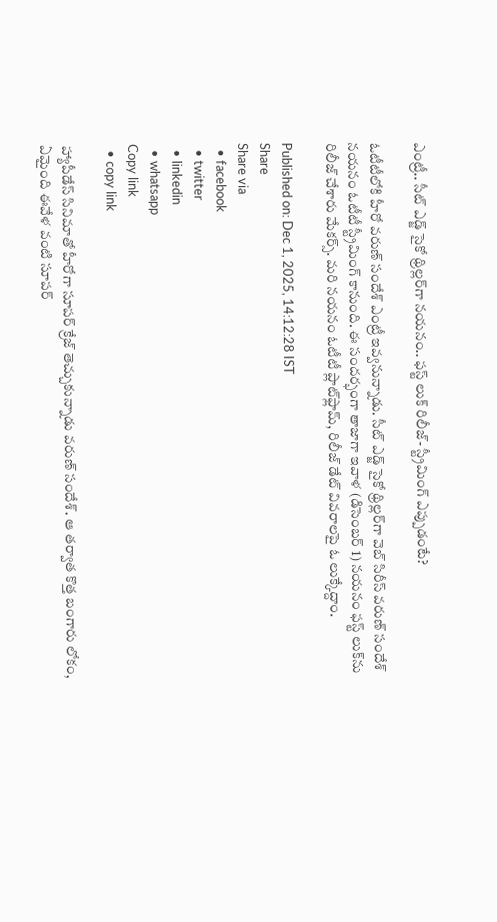ఎంట్రీ.. సీట్ ఎడ్జ్ సైకో థ్రిల్లర్‌గా నయనం.. ఫస్ట్ లుక్ రిలీజ్- స్ట్రీమింగ్ ఎప్పుడంటే?

ఓటీటీలోకి హీరో వరుణ్ సందేశ్ ఎంట్రీ ఇవ్వనున్నాడు. సీట్ ఎడ్జ్ సైకో థ్రిల్లర్‌గా వెబ్ సిరీస్ వరుణ్ సందేశ్ నయనం ఓటీటీ స్ట్రీమింగ్ కానుంది. ఈ సందర్భంగా తాజాగా ఇవాళ (డిసెంబర్ 1) నయనం ఫస్ట్ లుక్‌ను రిలీజ్ చేశారు మేకర్స్. మరి నయనం ఓటీటీ ప్లాట్‌ఫ్లామ్, రిలీజ్ డేట్ వివరాలపై ఓ లుక్కేద్దాం.

Published on: Dec 1, 2025, 14:12:28 IST
Share
Share via
  • facebook
  • twitter
  • linkedin
  • whatsapp
Copy link
  • copy link

హ్యాపీడేస్ సినిమాతో హీరోగా సూపర్ క్రేజ్ తెచ్చుకున్నాడు వరుణ్ సందేశ్. ఆ తర్వాత కొత్త బంగారు లోకం, ఏమైంది ఈవేళ వంటి సూపర్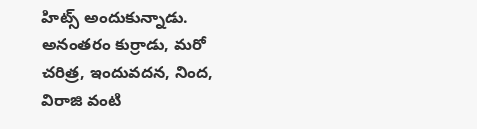హిట్స్ అందుకున్నాడు. అనంతరం కుర్రాడు, మరో చరిత్ర, ఇందువదన, నింద, విరాజి వంటి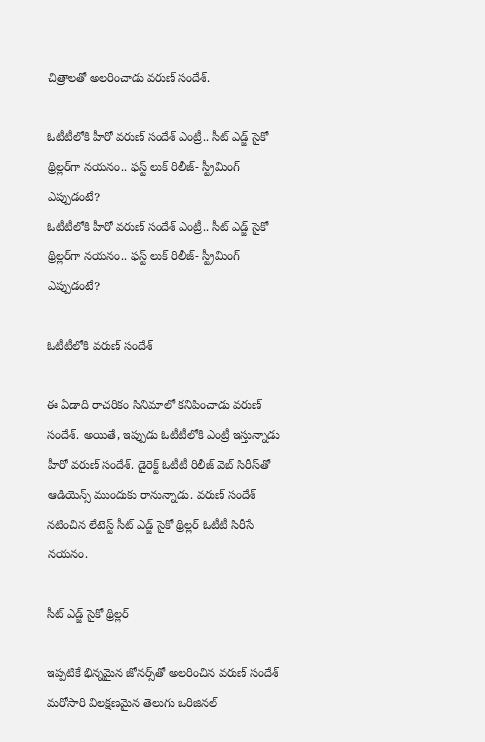చిత్రాలతో అలరించాడు వరుణ్ సందేశ్.

ఓటీటీలోకి హీరో వరుణ్ సందేశ్ ఎంట్రీ.. సీట్ ఎడ్జ్ సైకో థ్రిల్లర్‌గా నయనం.. ఫస్ట్ లుక్ రిలీజ్- స్ట్రీమింగ్ ఎప్పుడంటే?
ఓటీటీలోకి హీరో వరుణ్ సందేశ్ ఎంట్రీ.. సీట్ ఎడ్జ్ సైకో థ్రిల్లర్‌గా నయనం.. ఫస్ట్ లుక్ రిలీజ్- స్ట్రీమింగ్ ఎప్పుడంటే?

ఓటీటీలోకి వరుణ్ సందేశ్

ఈ ఏడాది రాచరికం సినిమాలో కనిపించాడు వరుణ్ సందేశ్. అయితే, ఇప్పుడు ఓటీటీలోకి ఎంట్రీ ఇస్తున్నాడు హీరో వరుణ్ సందేశ్. డైరెక్ట్ ఓటీటీ రిలీజ్ వెబ్ సిరీస్‌తో ఆడియెన్స్ ముందుకు రానున్నాడు. వరుణ్ సందేశ్ నటించిన లేటెస్ట్ సీట్ ఎడ్జ్ సైకో థ్రిల్లర్ ఓటీటీ సిరీసే నయనం.

సీట్ ఎడ్జ్ సైకో థ్రిల్లర్

ఇప్పటికే భిన్నమైన జోనర్స్‌తో అలరించిన వరుణ్ సందేశ్ మరోసారి విలక్షణమైన తెలుగు ఒరిజినల్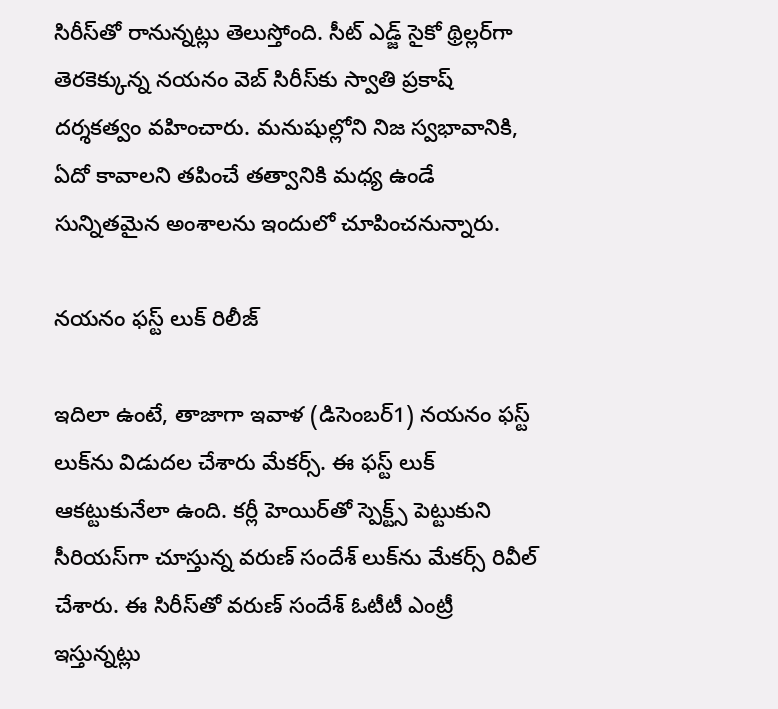సిరీస్‌తో రానున్నట్లు తెలుస్తోంది. సీట్ ఎడ్జ్ సైకో థ్రిల్లర్‌గా తెరకెక్కున్న నయనం వెబ్ సిరీస్‌కు స్వాతి ప్రకాష్ దర్శకత్వం వహించారు. మ‌నుషుల్లోని నిజ స్వ‌భావానికి, ఏదో కావాల‌ని త‌పించే తత్వానికి మ‌ధ్య ఉండే సున్నిత‌మైన అంశాల‌ను ఇందులో చూపించనున్నారు.

నయనం ఫస్ట్ లుక్ రిలీజ్

ఇదిలా ఉంటే, తాజాగా ఇవాళ (డిసెంబర్1) నయనం ఫస్ట్ లుక్‌ను విడుదల చేశారు మేకర్స్. ఈ ఫస్ట్ లుక్ ఆకట్టుకునేలా ఉంది. కర్లీ హెయిర్‌తో స్పెక్ట్స్ పెట్టుకుని సీరియస్‌గా చూస్తున్న వరుణ్ సందేశ్ లుక్‌ను మేకర్స్ రివీల్ చేశారు. ఈ సిరీస్‌తో వరుణ్ సందేశ్ ఓటీటీ ఎంట్రీ ఇస్తున్నట్లు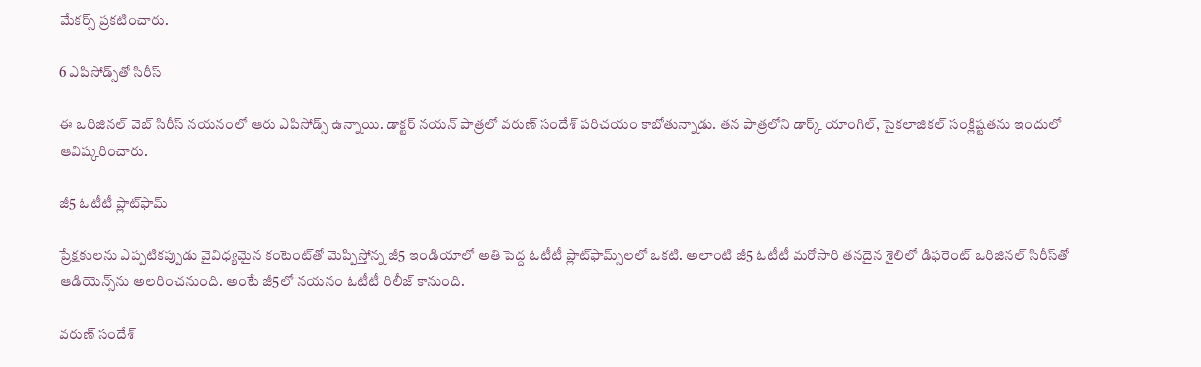మేకర్స్ ప్రకటించారు.

6 ఎపిసోడ్స్‌తో సిరీస్

ఈ ఒరిజిన‌ల్‌ వెబ్ సిరీస్‌ నయనంలో ఆరు ఎపిసోడ్స్ ఉన్నాయి. డాక్ట‌ర్ న‌య‌న్ పాత్ర‌లో వ‌రుణ్ సందేశ్ ప‌రిచ‌యం కాబోతున్నాడు. త‌న పాత్ర‌లోని డార్క్ యాంగిల్‌, సైక‌లాజిక‌ల్ సంక్లిష్ట‌త‌ను ఇందులో ఆవిష్క‌రించారు.

జీ5 ఓటీటీ ప్లాట్‌ఫామ్

ప్రేక్ష‌కుల‌ను ఎప్ప‌టిక‌ప్పుడు వైవిధ్య‌మైన కంటెంట్‌తో మెప్పిస్తోన్న జీ5 ఇండియాలో అతి పెద్ద ఓటీటీ ప్లాట్‌ఫామ్స్‌లలో ఒకటి. అలాంటి జీ5 ఓటీటీ మ‌రోసారి త‌న‌దైన శైలిలో డిఫరెంట్ ఒరిజిన‌ల్ సిరీస్‌తో ఆడియెన్స్‌ను అల‌రించ‌నుంది. అంటే జీ5లో నయనం ఓటీటీ రిలీజ్ కానుంది.

వరుణ్ సందేశ్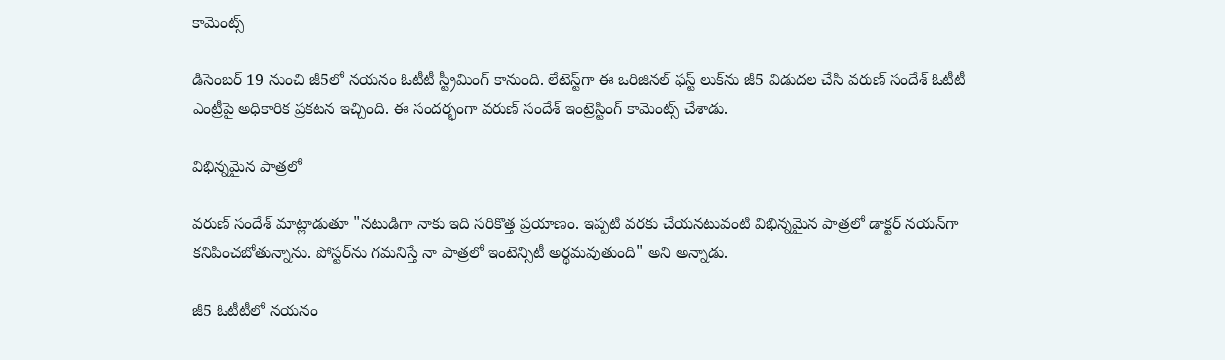కామెంట్స్

డిసెంబ‌ర్ 19 నుంచి జీ5లో నయనం ఓటీటీ స్ట్రీమింగ్ కానుంది. లేటెస్ట్‌గా ఈ ఒరిజిన‌ల్ ఫ‌స్ట్ లుక్‌ను జీ5 విడుద‌ల చేసి వ‌రుణ్ సందేశ్ ఓటీటీ ఎంట్రీపై అధికారిక ప్ర‌క‌ట‌న ఇచ్చింది. ఈ సందర్భంగా వరుణ్ సందేశ్ ఇంట్రెస్టింగ్ కామెంట్స్ చేశాడు.

విభిన్నమైన పాత్రలో

వరుణ్ సందేశ్ మాట్లాడుతూ "నటుడిగా నాకు ఇది స‌రికొత్త ప్ర‌యాణం. ఇప్ప‌టి వ‌ర‌కు చేయ‌న‌టువంటి విభిన్న‌మైన పాత్ర‌లో డాక్ట‌ర్ న‌య‌న్‌గా క‌నిపించ‌బోతున్నాను. పోస్ట‌ర్‌ను గ‌మ‌నిస్తే నా పాత్ర‌లో ఇంటెన్సిటీ అర్థ‌మ‌వుతుంది" అని అన్నాడు.

జీ5 ఓటీటీలో నయనం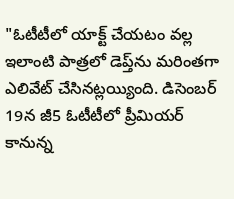"ఓటీటీలో యాక్ట్ చేయ‌టం వ‌ల్ల‌ ఇలాంటి పాత్ర‌లో డెప్త్‌ను మ‌రింత‌గా ఎలివేట్ చేసిన‌ట్ల‌య్యింది. డిసెంబ‌ర్ 19న జీ5 ఓటీటీలో ప్రీమియ‌ర్ కానున్న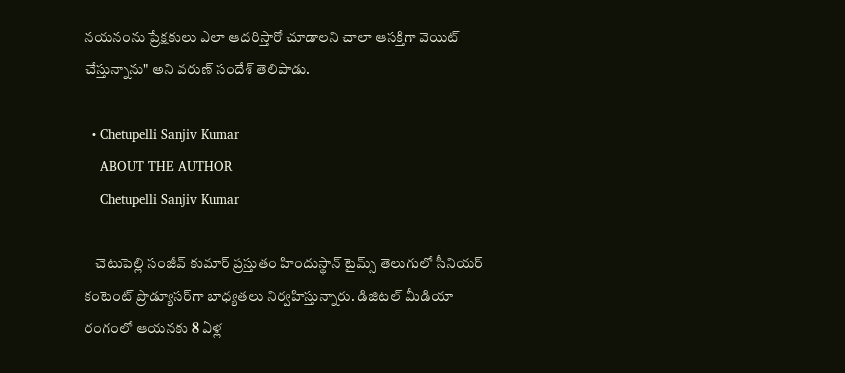న‌య‌నంను ప్రేక్ష‌కులు ఎలా ఆద‌రిస్తారో చూడాల‌ని చాలా ఆస‌క్తిగా వెయిట్ చేస్తున్నాను" అని వరుణ్ సందేశ్ తెలిపాడు.

  • Chetupelli Sanjiv Kumar
    ABOUT THE AUTHOR
    Chetupelli Sanjiv Kumar

    చెటుపెల్లి సంజీవ్ కుమార్ ప్రస్తుతం హిందుస్థాన్ టైమ్స్ తెలుగులో సీనియర్ కంటెంట్ ప్రొడ్యూసర్‌గా బాధ్యతలు నిర్వహిస్తున్నారు. డిజిటల్ మీడియా రంగంలో ఆయనకు 8 ఏళ్ల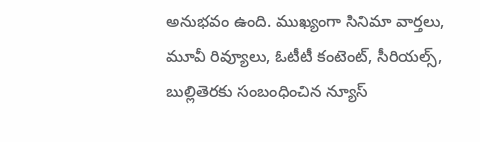అనుభవం ఉంది. ముఖ్యంగా సినిమా వార్తలు, మూవీ రివ్యూలు, ఓటీటీ కంటెంట్, సీరియల్స్, బుల్లితెరకు సంబంధించిన న్యూస్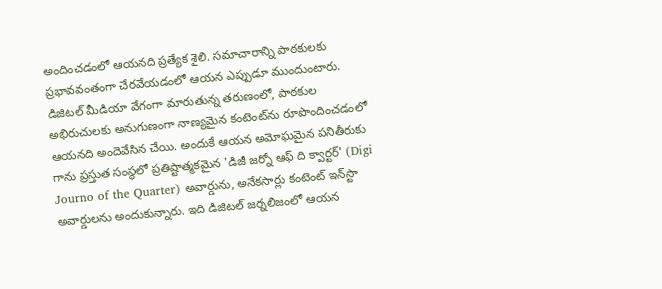అందించడంలో ఆయనది ప్రత్యేక శైలి. సమాచారాన్ని పాఠకులకు ప్రభావవంతంగా చేరవేయడంలో ఆయన ఎప్పుడూ ముందుంటారు. డిజిటల్ మీడియా వేగంగా మారుతున్న తరుణంలో, పాఠకుల అభిరుచులకు అనుగుణంగా నాణ్యమైన కంటెంట్‌ను రూపొందించడంలో ఆయనది అందెవేసిన చేయి. అందుకే ఆయన అమోఘమైన పనితీరుకు గాను ప్రస్తుత సంస్థలో ప్రతిష్టాత్మకమైన 'డిజీ జర్నో ఆఫ్ ది క్వార్టర్' (Digi Journo of the Quarter) అవార్డును, అనేకసార్లు కంటెంట్ ఇన్‌స్టా అవార్డులను అందుకున్నారు. ఇది డిజిటల్ జర్నలిజంలో ఆయన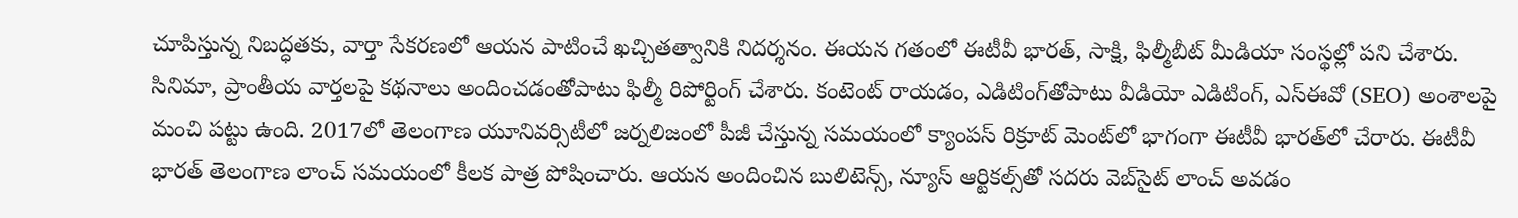చూపిస్తున్న నిబద్ధతకు, వార్తా సేకరణలో ఆయన పాటించే ఖచ్చితత్వానికి నిదర్శనం. ఈయన గతంలో ఈటీవీ భారత్, సాక్షి, ఫిల్మీబీట్ మీడియా సంస్థల్లో పని చేశారు. సినిమా, ప్రాంతీయ వార్తలపై కథనాలు అందించడంతోపాటు ఫిల్మీ రిపోర్టింగ్ చేశారు. కంటెంట్ రాయడం, ఎడిటింగ్‌తోపాటు వీడియో ఎడిటింగ్, ఎస్‌ఈవో (SEO) అంశాలపై మంచి పట్టు ఉంది. 2017లో తెలంగాణ యూనివర్సిటీలో జర్నలిజంలో పీజీ చేస్తున్న సమయంలో క్యాంపస్ రిక్రూట్ మెంట్‌లో భాగంగా ఈటీవీ భారత్‌లో చేరారు. ఈటీవీ భారత్ తెలంగాణ లాంచ్ సమయంలో కీలక పాత్ర పోషించారు. ఆయన అందించిన బులిటెన్స్, న్యూస్ ఆర్టికల్స్‌తో సదరు వెబ్‌సైట్ లాంచ్ అవడం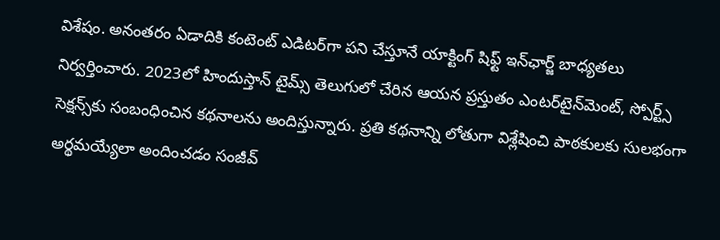విశేషం. అనంతరం ఏడాదికి కంటెంట్ ఎడిటర్‌గా పని చేస్తూనే యాక్టింగ్ షిఫ్ట్ ఇన్‌ఛార్జ్ బాధ్యతలు నిర్వర్తించారు. 2023లో హిందుస్తాన్ టైమ్స్ తెలుగులో చేరిన ఆయన ప్రస్తుతం ఎంటర్‌టైన్‌మెంట్, స్పోర్ట్స్ సెక్షన్స్‌కు సంబంధించిన కథనాలను అందిస్తున్నారు. ప్రతి కథనాన్ని లోతుగా విశ్లేషించి పాఠకులకు సులభంగా అర్థమయ్యేలా అందించడం సంజీవ్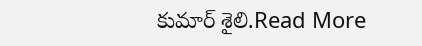కుమార్ శైలి.Read More